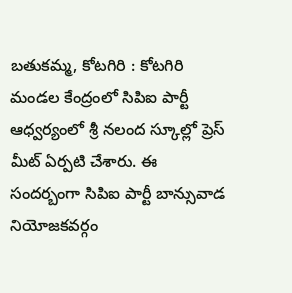బతుకమ్మ, కోటగిరి : కోటగిరి మండల కేంద్రంలో సిపిఐ పార్టీ ఆధ్వర్యంలో శ్రీ నలంద స్కూల్లో ప్రెస్ మీట్ ఏర్పటి చేశారు. ఈ సందర్బంగా సిపిఐ పార్టీ బాన్సువాడ నియోజకవర్గం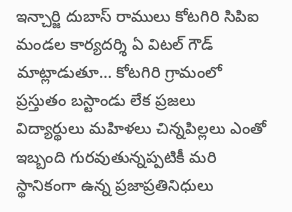ఇన్చార్జి దుబాస్ రాములు కోటగిరి సిపిఐ మండల కార్యదర్శి ఏ విటల్ గౌడ్ మాట్లాడుతూ… కోటగిరి గ్రామంలో ప్రస్తుతం బస్టాండు లేక ప్రజలు విద్యార్థులు మహిళలు చిన్నపిల్లలు ఎంతో ఇబ్బంది గురవుతున్నప్పటికీ మరి స్థానికంగా ఉన్న ప్రజాప్రతినిధులు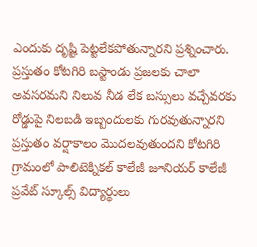ఎందుకు దృష్టి పెట్టలేకపోతున్నారని ప్రశ్నించారు. ప్రస్తుతం కోటగిరి బస్టాండు ప్రజలకు చాలా అవసరమని నిలువ నీడ లేక బస్సులు వచ్చేవరకు రోడ్డుపై నిలబడి ఇబ్బందులకు గురవుతున్నారని ప్రస్తుతం వర్షాకాలం మొదలవుతుందని కోటగిరి గ్రామంలో పాలిటెక్నికల్ కాలేజీ జూనియర్ కాలేజీ ప్రవేట్ స్కూల్స్ విద్యార్థులు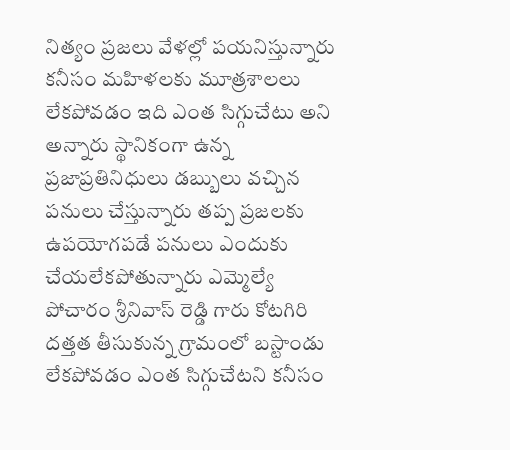నిత్యం ప్రజలు వేళల్లో పయనిస్తున్నారు కనీసం మహిళలకు మూత్రశాలలు లేకపోవడం ఇది ఎంత సిగ్గుచేటు అని అన్నారు స్థానికంగా ఉన్న ప్రజాప్రతినిధులు డబ్బులు వచ్చిన పనులు చేస్తున్నారు తప్ప ప్రజలకు ఉపయోగపడే పనులు ఎందుకు చేయలేకపోతున్నారు ఎమ్మెల్యే పోచారం శ్రీనివాస్ రెడ్డి గారు కోటగిరి దత్తత తీసుకున్న గ్రామంలో బస్టాండు లేకపోవడం ఎంత సిగ్గుచేటని కనీసం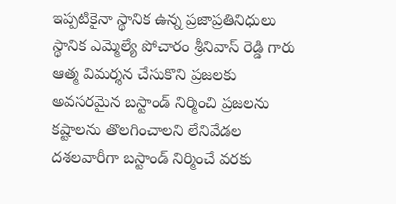ఇప్పటికైనా స్థానిక ఉన్న ప్రజాప్రతినిధులు స్థానిక ఎమ్మెల్యే పోచారం శ్రీనివాస్ రెడ్డి గారు ఆత్మ విమర్శన చేసుకొని ప్రజలకు అవసరమైన బస్టాండ్ నిర్మించి ప్రజలను కష్టాలను తొలగించాలని లేనివేడల దశలవారీగా బస్టాండ్ నిర్మించే వరకు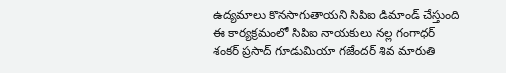ఉద్యమాలు కొనసాగుతాయని సిపిఐ డిమాండ్ చేస్తుంది ఈ కార్యక్రమంలో సిపిఐ నాయకులు నల్ల గంగాధర్ శంకర్ ప్రసాద్ గూడుమియా గజేందర్ శివ మారుతి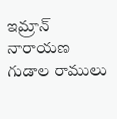ఇమ్రాన్ నారాయణ గుడాల రాములు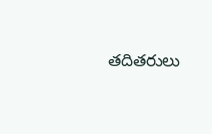తదితరులు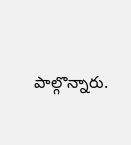పాల్గొన్నారు.